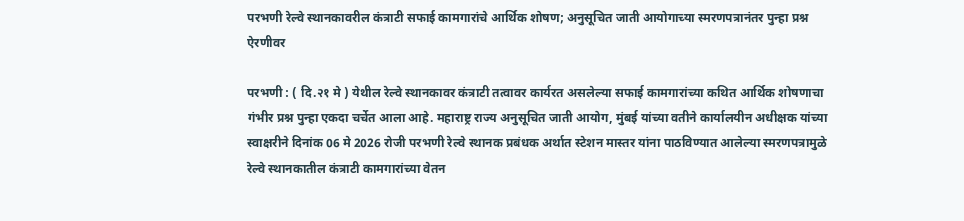परभणी रेल्वे स्थानकावरील कंत्राटी सफाई कामगारांचे आर्थिक शोषण; अनुसूचित जाती आयोगाच्या स्मरणपत्रानंतर पुन्हा प्रश्न ऐरणीवर

परभणी : ( दि.२१ मे ) येथील रेल्वे स्थानकावर कंत्राटी तत्वावर कार्यरत असलेल्या सफाई कामगारांच्या कथित आर्थिक शोषणाचा गंभीर प्रश्न पुन्हा एकदा चर्चेत आला आहे. महाराष्ट्र राज्य अनुसूचित जाती आयोग, मुंबई यांच्या वतीने कार्यालयीन अधीक्षक यांच्या स्वाक्षरीने दिनांक 06 मे 2026 रोजी परभणी रेल्वे स्थानक प्रबंधक अर्थात स्टेशन मास्तर यांना पाठविण्यात आलेल्या स्मरणपत्रामुळे रेल्वे स्थानकातील कंत्राटी कामगारांच्या वेतन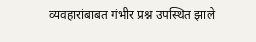व्यवहारांबाबत गंभीर प्रश्न उपस्थित झाले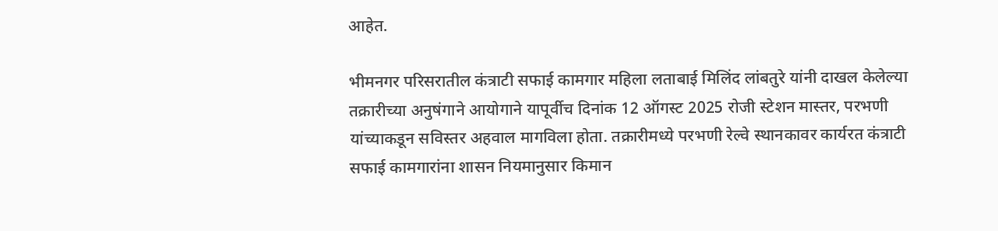आहेत.

भीमनगर परिसरातील कंत्राटी सफाई कामगार महिला लताबाई मिलिंद लांबतुरे यांनी दाखल केलेल्या तक्रारीच्या अनुषंगाने आयोगाने यापूर्वीच दिनांक 12 ऑगस्ट 2025 रोजी स्टेशन मास्तर, परभणी यांच्याकडून सविस्तर अहवाल मागविला होता. तक्रारीमध्ये परभणी रेल्वे स्थानकावर कार्यरत कंत्राटी सफाई कामगारांना शासन नियमानुसार किमान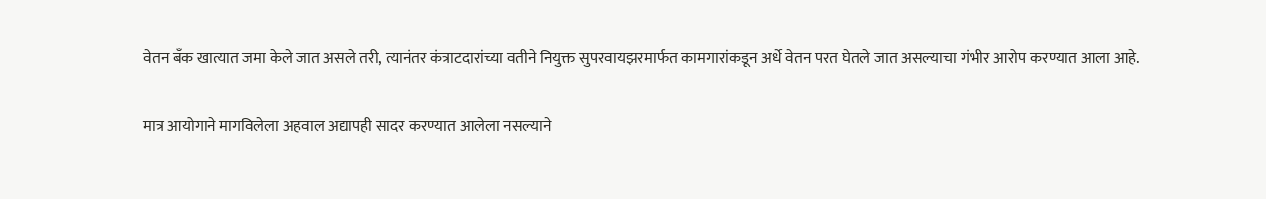वेतन बँक खात्यात जमा केले जात असले तरी, त्यानंतर कंत्राटदारांच्या वतीने नियुक्त सुपरवायझरमार्फत कामगारांकडून अर्धे वेतन परत घेतले जात असल्याचा गंभीर आरोप करण्यात आला आहे.

मात्र आयोगाने मागविलेला अहवाल अद्यापही सादर करण्यात आलेला नसल्याने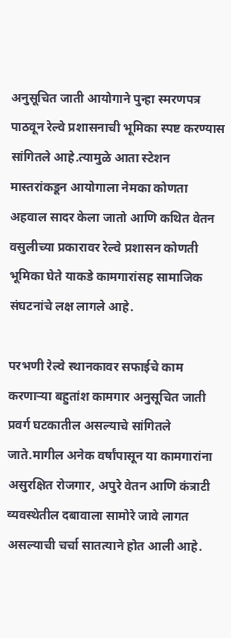अनुसूचित जाती आयोगाने पुन्हा स्मरणपत्र पाठवून रेल्वे प्रशासनाची भूमिका स्पष्ट करण्यास सांगितले आहे.त्यामुळे आता स्टेशन मास्तरांकडून आयोगाला नेमका कोणता अहवाल सादर केला जातो आणि कथित वेतन वसुलीच्या प्रकारावर रेल्वे प्रशासन कोणती भूमिका घेते याकडे कामगारांसह सामाजिक संघटनांचे लक्ष लागले आहे.

परभणी रेल्वे स्थानकावर सफाईचे काम करणाऱ्या बहुतांश कामगार अनुसूचित जाती प्रवर्ग घटकातील असल्याचे सांगितले जाते.मागील अनेक वर्षांपासून या कामगारांना असुरक्षित रोजगार, अपुरे वेतन आणि कंत्राटी व्यवस्थेतील दबावाला सामोरे जावे लागत असल्याची चर्चा सातत्याने होत आली आहे.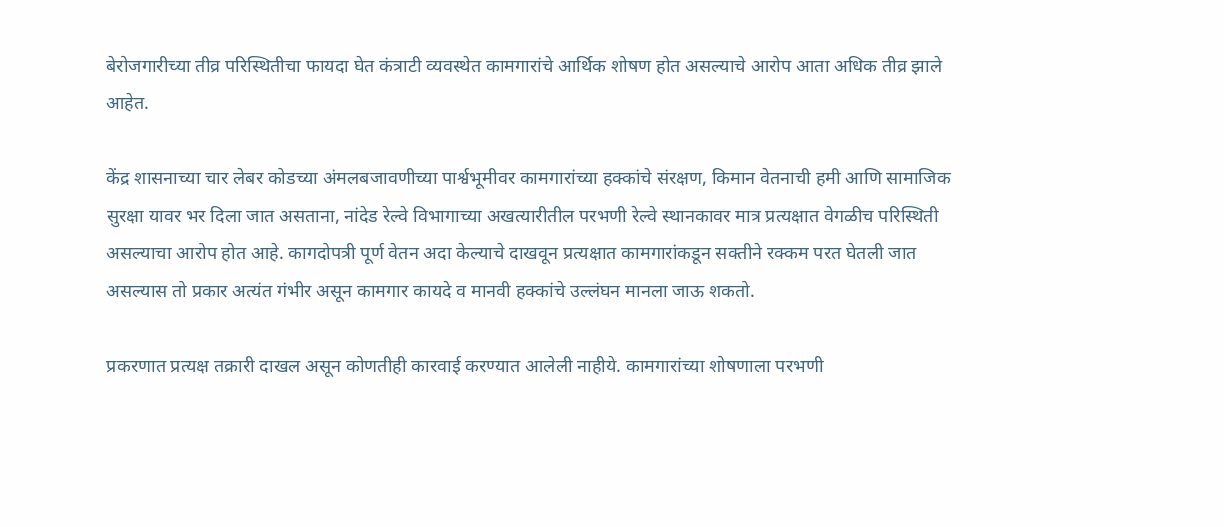बेरोजगारीच्या तीव्र परिस्थितीचा फायदा घेत कंत्राटी व्यवस्थेत कामगारांचे आर्थिक शोषण होत असल्याचे आरोप आता अधिक तीव्र झाले आहेत.

केंद्र शासनाच्या चार लेबर कोडच्या अंमलबजावणीच्या पार्श्वभूमीवर कामगारांच्या हक्कांचे संरक्षण, किमान वेतनाची हमी आणि सामाजिक सुरक्षा यावर भर दिला जात असताना, नांदेड रेल्वे विभागाच्या अखत्यारीतील परभणी रेल्वे स्थानकावर मात्र प्रत्यक्षात वेगळीच परिस्थिती असल्याचा आरोप होत आहे. कागदोपत्री पूर्ण वेतन अदा केल्याचे दाखवून प्रत्यक्षात कामगारांकडून सक्तीने रक्कम परत घेतली जात असल्यास तो प्रकार अत्यंत गंभीर असून कामगार कायदे व मानवी हक्कांचे उल्लंघन मानला जाऊ शकतो.

प्रकरणात प्रत्यक्ष तक्रारी दाखल असून कोणतीही कारवाई करण्यात आलेली नाहीये. कामगारांच्या शोषणाला परभणी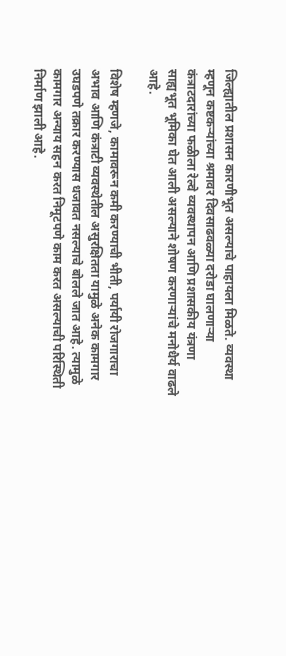जिल्ह्यातील प्रशासन कारणीभूत असल्याचे पाहायला मिळते. व्यवस्था म्हणून कष्टकऱ्यांच्या श्रमावर दिवसाढवळ्या दरोडा घालणाऱ्या कंत्राटदारांच्या फळीला रेल्वे व्यवस्थापन आणि प्रशासकीय यंत्रणा साह्यभूत भूमिका घेत आली असल्याने शोषण करणाऱ्यांचे मनोधैर्य वाढले आहे.

विशेष म्हणजे, कामावरून कमी करण्याची भीती, पर्यायी रोजगाराचा अभाव आणि कंत्राटी व्यवस्थेतील असुरक्षितता यामुळे अनेक कामगार उघडपणे तक्रार करण्यास धजावत नसल्याचे बोलले जात आहे. त्यामुळे कामगार अन्याय सहन करत निमूटपणे काम करत असल्याची परिस्थिती निर्माण झाली आहे.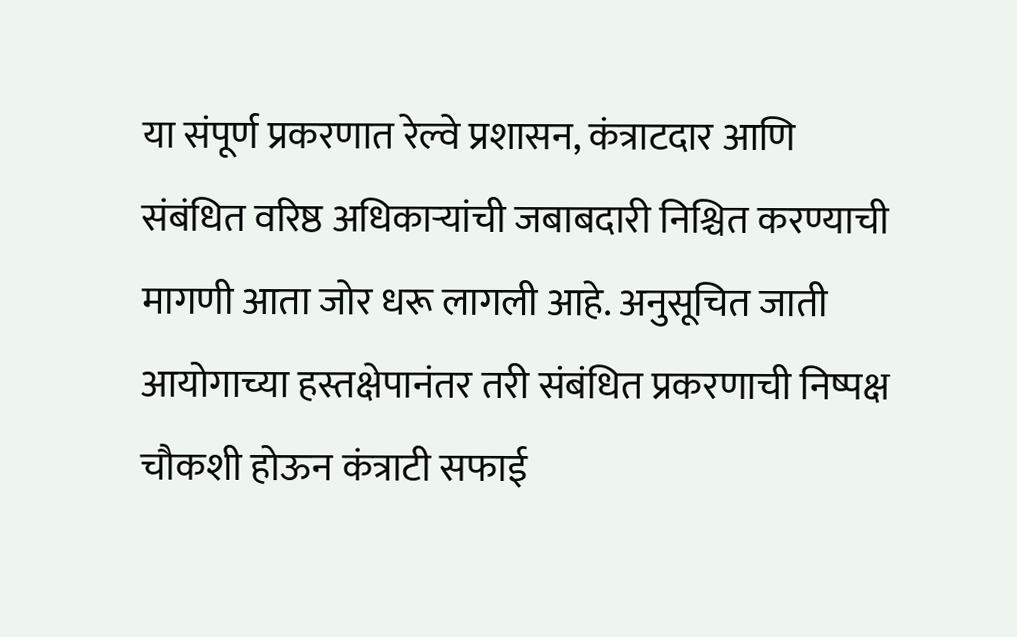या संपूर्ण प्रकरणात रेल्वे प्रशासन, कंत्राटदार आणि संबंधित वरिष्ठ अधिकाऱ्यांची जबाबदारी निश्चित करण्याची मागणी आता जोर धरू लागली आहे. अनुसूचित जाती आयोगाच्या हस्तक्षेपानंतर तरी संबंधित प्रकरणाची निष्पक्ष चौकशी होऊन कंत्राटी सफाई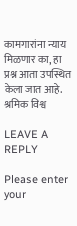कामगारांना न्याय मिळणार का, हा प्रश्न आता उपस्थित केला जात आहे.
श्रमिक विश्व

LEAVE A REPLY

Please enter your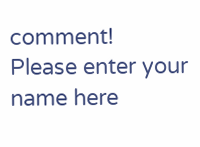comment!
Please enter your name here